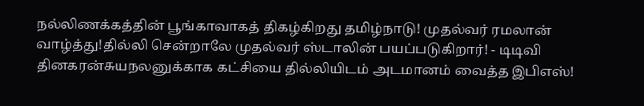நல்லிணக்கத்தின் பூங்காவாகத் திகழ்கிறது தமிழ்நாடு! முதல்வர் ரமலான் வாழ்த்து!தில்லி சென்றாலே முதல்வர் ஸ்டாலின் பயப்படுகிறார்! - டிடிவி தினகரன்சுயநலனுக்காக கட்சியை தில்லியிடம் அடமானம் வைத்த இபிஎஸ்!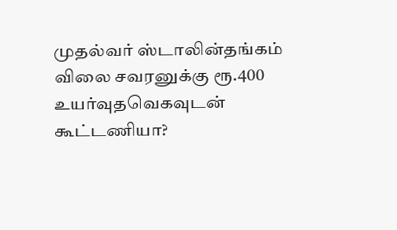முதல்வர் ஸ்டாலின்தங்கம் விலை சவரனுக்கு ரூ.400 உயர்வுதவெகவுடன் கூட்டணியா?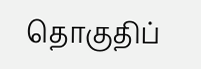தொகுதிப்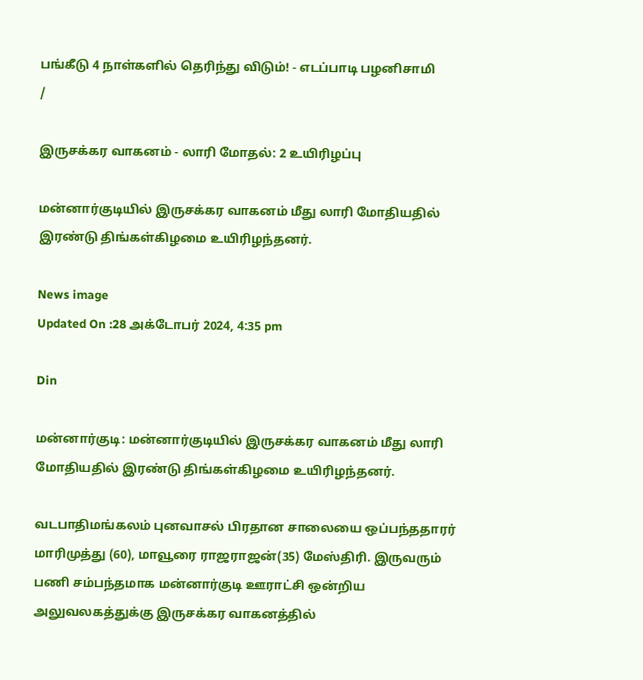பங்கீடு 4 நாள்களில் தெரிந்து விடும்! - எடப்பாடி பழனிசாமி
/

இருசக்கர வாகனம் - லாரி மோதல்: 2 உயிரிழப்பு

மன்னார்குடியில் இருசக்கர வாகனம் மீது லாரி மோதியதில் இரண்டு திங்கள்கிழமை உயிரிழந்தனர்.

News image
Updated On :28 அக்டோபர் 2024, 4:35 pm

Din

மன்னார்குடி: மன்னார்குடியில் இருசக்கர வாகனம் மீது லாரி மோதியதில் இரண்டு திங்கள்கிழமை உயிரிழந்தனர்.

வடபாதிமங்கலம் புனவாசல் பிரதான சாலையை ஒப்பந்ததாரர் மாரிமுத்து (60), மாவூரை ராஜராஜன்(35) மேஸ்திரி. இருவரும் பணி சம்பந்தமாக மன்னார்குடி ஊராட்சி ஒன்றிய அலுவலகத்துக்கு இருசக்கர வாகனத்தில்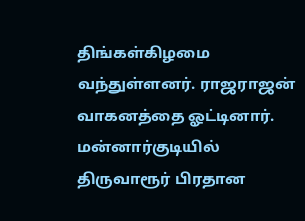திங்கள்கிழமை வந்துள்ளனர். ராஜராஜன் வாகனத்தை ஓட்டினார். மன்னார்குடியில் திருவாரூர் பிரதான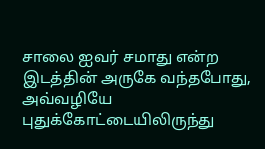சாலை ஐவர் சமாது என்ற இடத்தின் அருகே வந்தபோது, அவ்வழியே புதுக்கோட்டையிலிருந்து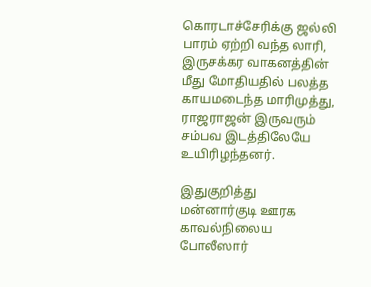கொரடாச்சேரிக்கு ஜல்லி பாரம் ஏற்றி வந்த லாரி, இருசக்கர வாகனத்தின் மீது மோதியதில் பலத்த காயமடைந்த மாரிமுத்து, ராஜராஜன் இருவரும் சம்பவ இடத்திலேயே உயிரிழந்தனர்.

இதுகுறித்து மன்னார்குடி ஊரக காவல்நிலைய போலீஸார்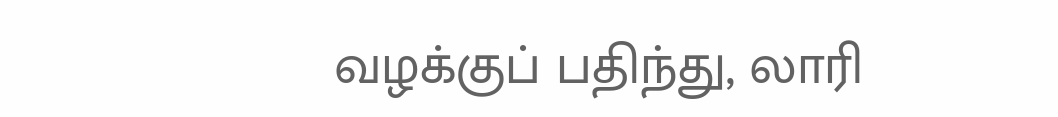வழக்குப் பதிந்து, லாரி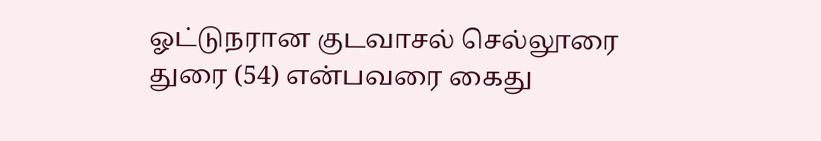ஓட்டுநரான குடவாசல் செல்லூரை துரை (54) என்பவரை கைது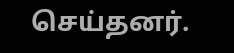செய்தனர்.